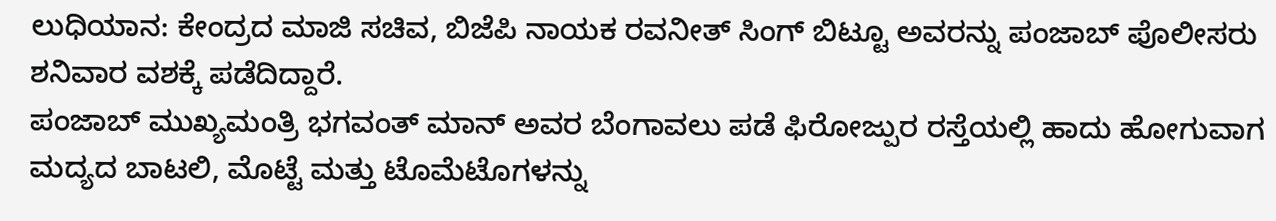ಲುಧಿಯಾನ: ಕೇಂದ್ರದ ಮಾಜಿ ಸಚಿವ, ಬಿಜೆಪಿ ನಾಯಕ ರವನೀತ್ ಸಿಂಗ್ ಬಿಟ್ಟೂ ಅವರನ್ನು ಪಂಜಾಬ್ ಪೊಲೀಸರು ಶನಿವಾರ ವಶಕ್ಕೆ ಪಡೆದಿದ್ದಾರೆ.
ಪಂಜಾಬ್ ಮುಖ್ಯಮಂತ್ರಿ ಭಗವಂತ್ ಮಾನ್ ಅವರ ಬೆಂಗಾವಲು ಪಡೆ ಫಿರೋಜ್ಪುರ ರಸ್ತೆಯಲ್ಲಿ ಹಾದು ಹೋಗುವಾಗ ಮದ್ಯದ ಬಾಟಲಿ, ಮೊಟ್ಟೆ ಮತ್ತು ಟೊಮೆಟೊಗಳನ್ನು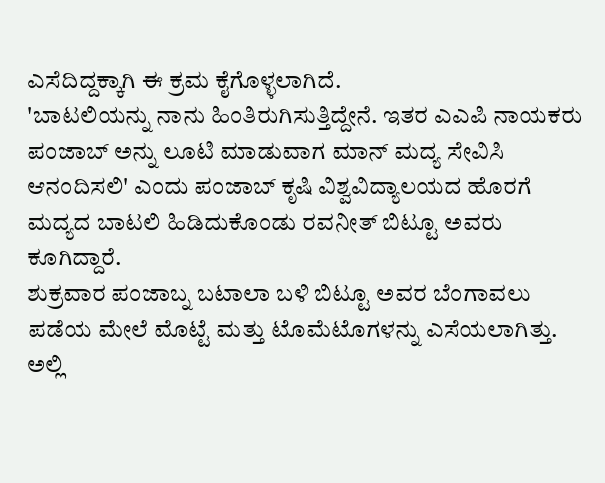ಎಸೆದಿದ್ದಕ್ಕಾಗಿ ಈ ಕ್ರಮ ಕೈಗೊಳ್ಳಲಾಗಿದೆ.
'ಬಾಟಲಿಯನ್ನು ನಾನು ಹಿಂತಿರುಗಿಸುತ್ತಿದ್ದೇನೆ. ಇತರ ಎಎಪಿ ನಾಯಕರು ಪಂಜಾಬ್ ಅನ್ನು ಲೂಟಿ ಮಾಡುವಾಗ ಮಾನ್ ಮದ್ಯ ಸೇವಿಸಿ ಆನಂದಿಸಲಿ' ಎಂದು ಪಂಜಾಬ್ ಕೃಷಿ ವಿಶ್ವವಿದ್ಯಾಲಯದ ಹೊರಗೆ ಮದ್ಯದ ಬಾಟಲಿ ಹಿಡಿದುಕೊಂಡು ರವನೀತ್ ಬಿಟ್ಟೂ ಅವರು ಕೂಗಿದ್ದಾರೆ.
ಶುಕ್ರವಾರ ಪಂಜಾಬ್ನ ಬಟಾಲಾ ಬಳಿ ಬಿಟ್ಟೂ ಅವರ ಬೆಂಗಾವಲು ಪಡೆಯ ಮೇಲೆ ಮೊಟ್ಟೆ ಮತ್ತು ಟೊಮೆಟೊಗಳನ್ನು ಎಸೆಯಲಾಗಿತ್ತು. ಅಲ್ಲಿ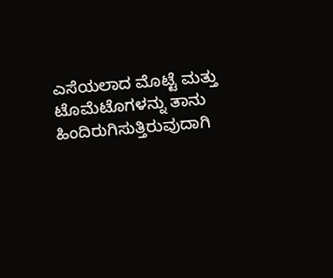ಎಸೆಯಲಾದ ಮೊಟ್ಟೆ ಮತ್ತು ಟೊಮೆಟೊಗಳನ್ನು ತಾನು ಹಿಂದಿರುಗಿಸುತ್ತಿರುವುದಾಗಿ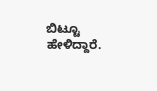ಬಿಟ್ಟೂ ಹೇಳಿದ್ದಾರೆ.